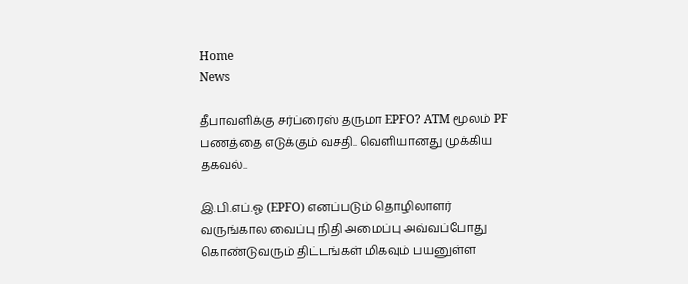Home
News

தீபாவளிக்கு சர்ப்ரைஸ் தருமா EPFO? ATM மூலம் PF பணத்தை எடுக்கும் வசதி.. வெளியானது முக்கிய தகவல்..

இ.பி.எப்.ஓ (EPFO) எனப்படும் தொழிலாளர் வருங்கால வைப்பு நிதி அமைப்பு அவ்வப்போது கொண்டுவரும் திட்டங்கள் மிகவும் பயனுள்ள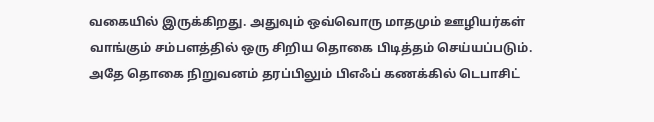வகையில் இருக்கிறது. அதுவும் ஒவ்வொரு மாதமும் ஊழியர்கள் வாங்கும் சம்பளத்தில் ஒரு சிறிய தொகை பிடித்தம் செய்யப்படும். அதே தொகை நிறுவனம் தரப்பிலும் பிஎஃப் கணக்கில் டெபாசிட்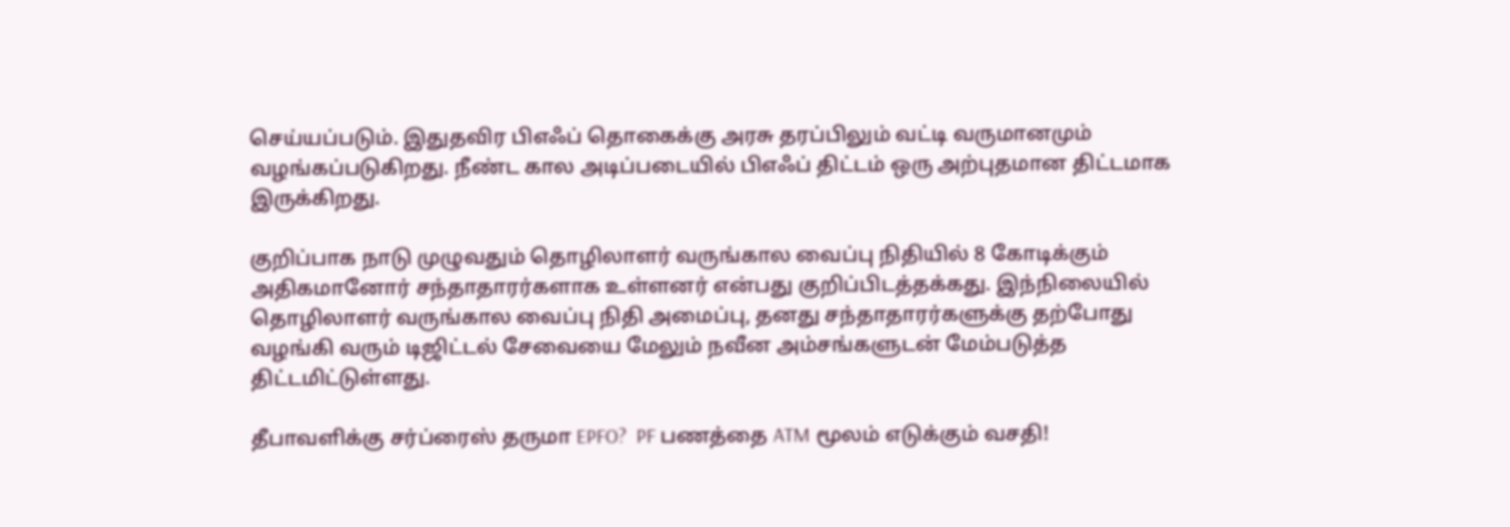செய்யப்படும். இதுதவிர பிஎஃப் தொகைக்கு அரசு தரப்பிலும் வட்டி வருமானமும் வழங்கப்படுகிறது. நீண்ட கால அடிப்படையில் பிஎஃப் திட்டம் ஒரு அற்புதமான திட்டமாக இருக்கிறது.

குறிப்பாக நாடு முழுவதும் தொழிலாளர் வருங்கால வைப்பு நிதியில் 8 கோடிக்கும் அதிகமானோர் சந்தாதாரர்களாக உள்ளனர் என்பது குறிப்பிடத்தக்கது. இந்நிலையில் தொழிலாளர் வருங்கால வைப்பு நிதி அமைப்பு, தனது சந்தாதாரர்களுக்கு தற்போது வழங்கி வரும் டிஜிட்டல் சேவையை மேலும் நவீன அம்சங்களுடன் மேம்படுத்த திட்டமிட்டுள்ளது.

தீபாவளிக்கு சர்ப்ரைஸ் தருமா EPFO?  PF பணத்தை ATM மூலம் எடுக்கும் வசதி!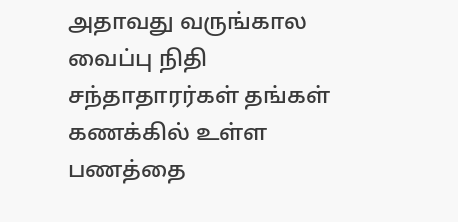அதாவது வருங்கால வைப்பு நிதி சந்தாதாரர்கள் தங்கள் கணக்கில் உள்ள பணத்தை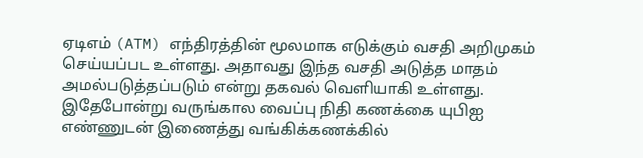ஏடிஎம் (ATM) எந்திரத்தின் மூலமாக எடுக்கும் வசதி அறிமுகம் செய்யப்பட உள்ளது. அதாவது இந்த வசதி அடுத்த மாதம் அமல்படுத்தப்படும் என்று தகவல் வெளியாகி உள்ளது. இதேபோன்று வருங்கால வைப்பு நிதி கணக்கை யுபிஐ எண்ணுடன் இணைத்து வங்கிக்கணக்கில்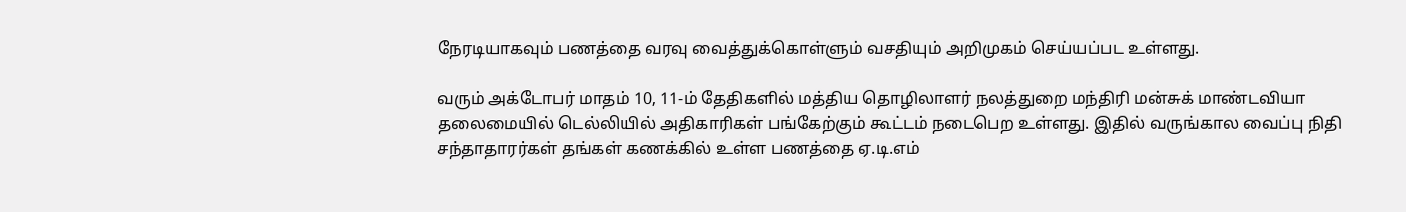நேரடியாகவும் பணத்தை வரவு வைத்துக்கொள்ளும் வசதியும் அறிமுகம் செய்யப்பட உள்ளது.

வரும் அக்டோபர் மாதம் 10, 11-ம் தேதிகளில் மத்திய தொழிலாளர் நலத்துறை மந்திரி மன்சுக் மாண்டவியா தலைமையில் டெல்லியில் அதிகாரிகள் பங்கேற்கும் கூட்டம் நடைபெற உள்ளது. இதில் வருங்கால வைப்பு நிதி சந்தாதாரர்கள் தங்கள் கணக்கில் உள்ள பணத்தை ஏ.டி.எம்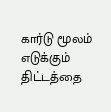கார்டு மூலம் எடுக்கும் திட்டத்தை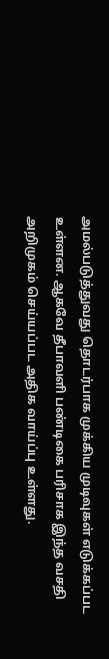அமல்படுத்துவது தொடர்பாக முக்கிய முடிவுகள் எடுக்கப்பட உள்ளன. ஆகவே தீபாவளி பண்டிகை பரிசாக இந்த வசதி அறிமுகம் செய்யப்பட அதிக வாய்ப்பு உள்ளது.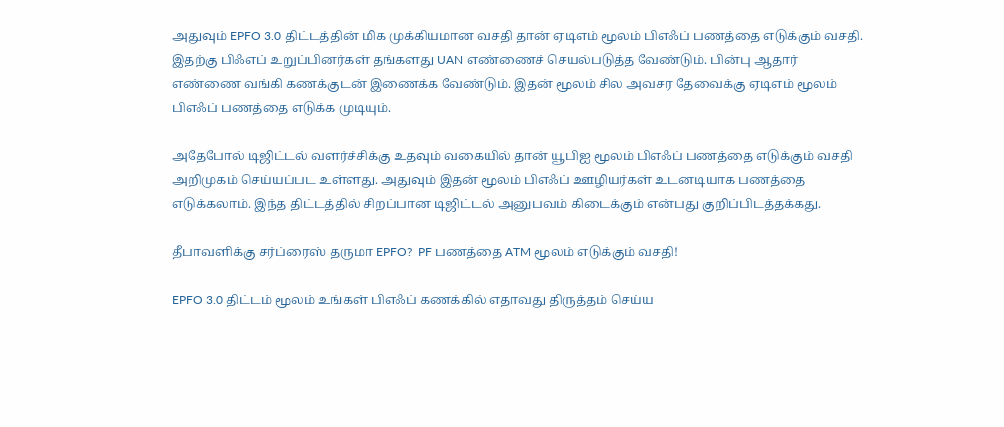அதுவும் EPFO 3.0 திட்டத்தின் மிக முக்கியமான வசதி தான் ஏடிஎம் மூலம் பிஎஃப் பணத்தை எடுக்கும் வசதி. இதற்கு பிஃஎப் உறுப்பினர்கள் தங்களது UAN எண்ணைச் செயல்படுத்த வேண்டும். பின்பு ஆதார் எண்ணை வங்கி கணக்குடன் இணைக்க வேண்டும். இதன் மூலம் சில அவசர தேவைக்கு ஏடிஎம் மூலம் பிஎஃப் பணத்தை எடுக்க முடியும்.

அதேபோல் டிஜிட்டல் வளர்ச்சிக்கு உதவும் வகையில் தான் யூபிஐ மூலம் பிஎஃப் பணத்தை எடுக்கும் வசதி அறிமுகம் செய்யப்பட உள்ளது. அதுவும் இதன் மூலம் பிஎஃப் ஊழியர்கள் உடனடியாக பணத்தை எடுக்கலாம். இந்த திட்டத்தில் சிறப்பான டிஜிட்டல் அனுபவம் கிடைக்கும் என்பது குறிப்பிடத்தக்கது.

தீபாவளிக்கு சர்ப்ரைஸ் தருமா EPFO?  PF பணத்தை ATM மூலம் எடுக்கும் வசதி!

EPFO 3.0 திட்டம் மூலம் உங்கள் பிஎஃப் கணக்கில் எதாவது திருத்தம் செய்ய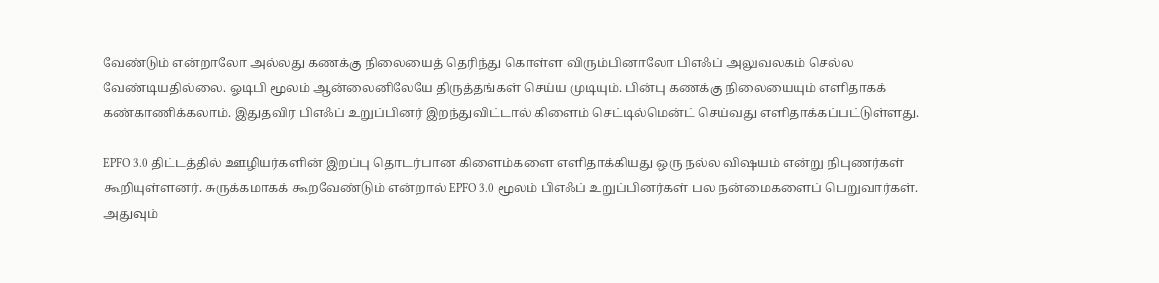வேண்டும் என்றாலோ அல்லது கணக்கு நிலையைத் தெரிந்து கொள்ள விரும்பினாலோ பிஎஃப் அலுவலகம் செல்ல வேண்டியதில்லை. ஓடிபி மூலம் ஆன்லைனிலேயே திருத்தங்கள் செய்ய முடியும். பின்பு கணக்கு நிலையையும் எளிதாகக் கண்காணிக்கலாம். இதுதவிர பிஎஃப் உறுப்பினர் இறந்துவிட்டால் கிளைம் செட்டில்மென்ட் செய்வது எளிதாக்கப்பட்டுள்ளது.

EPFO 3.0 திட்டத்தில் ஊழியர்களின் இறப்பு தொடர்பான கிளைம்களை எளிதாக்கியது ஒரு நல்ல விஷயம் என்று நிபுணர்கள் கூறியுள்ளனர். சுருக்கமாகக் கூறவேண்டும் என்றால் EPFO 3.0 மூலம் பிஎஃப் உறுப்பினர்கள் பல நன்மைகளைப் பெறுவார்கள். அதுவும்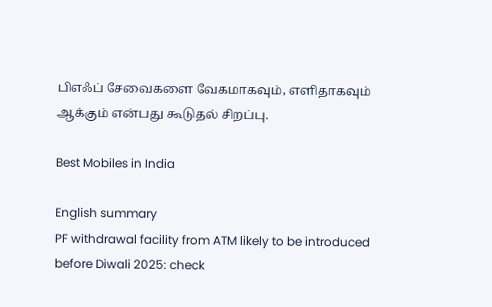பிஎஃப் சேவைகளை வேகமாகவும், எளிதாகவும் ஆக்கும் என்பது கூடுதல் சிறப்பு.

Best Mobiles in India

English summary
PF withdrawal facility from ATM likely to be introduced before Diwali 2025: check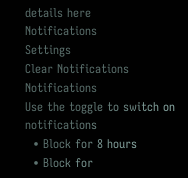details here
Notifications
Settings
Clear Notifications
Notifications
Use the toggle to switch on notifications
  • Block for 8 hours
  • Block for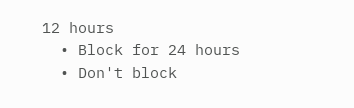12 hours
  • Block for 24 hours
  • Don't block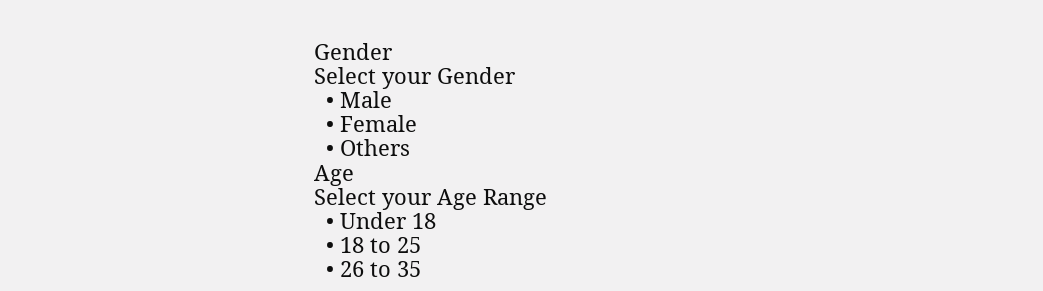Gender
Select your Gender
  • Male
  • Female
  • Others
Age
Select your Age Range
  • Under 18
  • 18 to 25
  • 26 to 35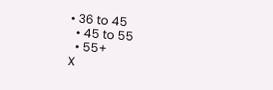• 36 to 45
  • 45 to 55
  • 55+
X